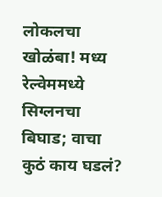लोकलचा खोळंबा! मध्य रेल्वेममध्ये सिग्लनचा बिघाड; वाचा कुठं काय घडलं?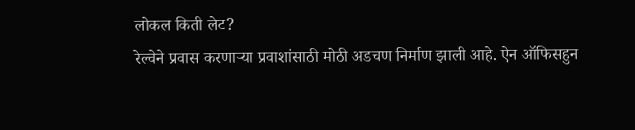लोकल किती लेट?
रेल्वेने प्रवास करणाऱ्या प्रवाशांसाठी मोठी अडचण निर्माण झाली आहे. ऐन ऑफिसहुन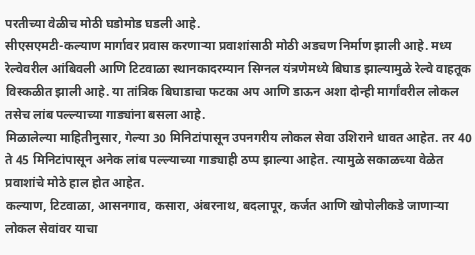परतीच्या वेळीच मोठी घडोमोड घडली आहे.
सीएसएमटी-कल्याण मार्गावर प्रवास करणाऱ्या प्रवाशांसाठी मोठी अडचण निर्माण झाली आहे. मध्य रेल्वेवरील आंबिवली आणि टिटवाळा स्थानकादरम्यान सिग्नल यंत्रणेमध्ये बिघाड झाल्यामुळे रेल्वे वाहतूक विस्कळीत झाली आहे. या तांत्रिक बिघाडाचा फटका अप आणि डाऊन अशा दोन्ही मार्गांवरील लोकल तसेच लांब पल्ल्याच्या गाड्यांना बसला आहे.
मिळालेल्या माहितीनुसार, गेल्या 30 मिनिटांपासून उपनगरीय लोकल सेवा उशिराने धावत आहेत. तर 40 ते 45 मिनिटांपासून अनेक लांब पल्ल्याच्या गाड्याही ठप्प झाल्या आहेत. त्यामुळे सकाळच्या वेळेत प्रवाशांचे मोठे हाल होत आहेत.
कल्याण, टिटवाळा, आसनगाव, कसारा, अंबरनाथ, बदलापूर, कर्जत आणि खोपोलीकडे जाणाऱ्या लोकल सेवांवर याचा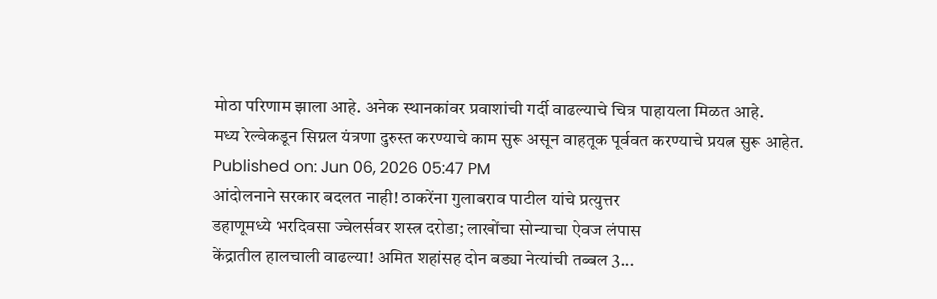मोठा परिणाम झाला आहे. अनेक स्थानकांवर प्रवाशांची गर्दी वाढल्याचे चित्र पाहायला मिळत आहे.
मध्य रेल्वेकडून सिग्नल यंत्रणा दुरुस्त करण्याचे काम सुरू असून वाहतूक पूर्ववत करण्याचे प्रयत्न सुरू आहेत.
Published on: Jun 06, 2026 05:47 PM
आंदोलनाने सरकार बदलत नाही! ठाकरेंना गुलाबराव पाटील यांचे प्रत्युत्तर
डहाणूमध्ये भरदिवसा ज्वेलर्सवर शस्त्र दरोडा; लाखोंचा सोन्याचा ऐवज लंपास
केंद्रातील हालचाली वाढल्या! अमित शहांसह दोन बड्या नेत्यांची तब्बल 3...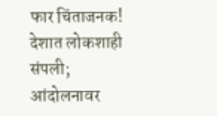फार चिंताजनक! देशात लोकशाही संपली; आंदोलनावर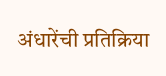अंधारेंची प्रतिक्रिया